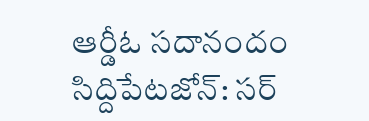ఆర్డీఓ సదానందం
సిద్దిపేటజోన్: సర్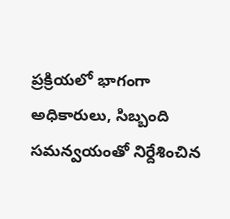ప్రక్రియలో భాగంగా అధికారులు, సిబ్బంది సమన్వయంతో నిర్దేశించిన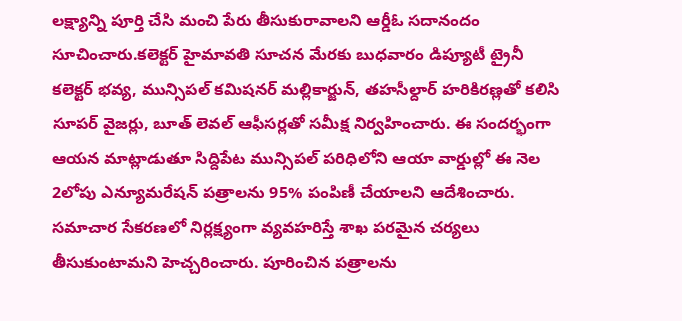లక్ష్యాన్ని పూర్తి చేసి మంచి పేరు తీసుకురావాలని ఆర్డీఓ సదానందం సూచించారు.కలెక్టర్ హైమావతి సూచన మేరకు బుధవారం డిప్యూటీ ట్రైనీ కలెక్టర్ భవ్య, మున్సిపల్ కమిషనర్ మల్లికార్జున్, తహసీల్దార్ హరికిరణ్లతో కలిసి సూపర్ వైజర్లు, బూత్ లెవల్ ఆఫీసర్లతో సమీక్ష నిర్వహించారు. ఈ సందర్భంగా ఆయన మాట్లాడుతూ సిద్దిపేట మున్సిపల్ పరిధిలోని ఆయా వార్డుల్లో ఈ నెల 2లోపు ఎన్యూమరేషన్ పత్రాలను 95% పంపిణీ చేయాలని ఆదేశించారు. సమాచార సేకరణలో నిర్లక్ష్యంగా వ్యవహరిస్తే శాఖ పరమైన చర్యలు తీసుకుంటామని హెచ్చరించారు. పూరించిన పత్రాలను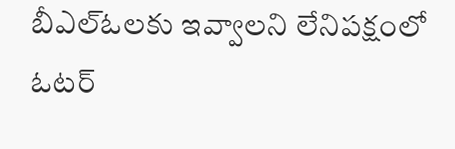బీఎల్ఓలకు ఇవ్వాలని లేనిపక్షంలో ఓటర్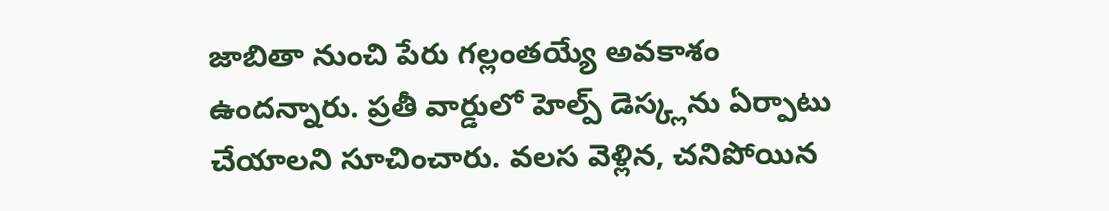జాబితా నుంచి పేరు గల్లంతయ్యే అవకాశం ఉందన్నారు. ప్రతీ వార్డులో హెల్ప్ డెస్క్లను ఏర్పాటు చేయాలని సూచించారు. వలస వెళ్లిన, చనిపోయిన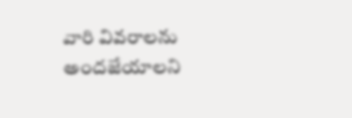వారి వివరాలను అందజేయాలని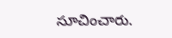సూచించారు.